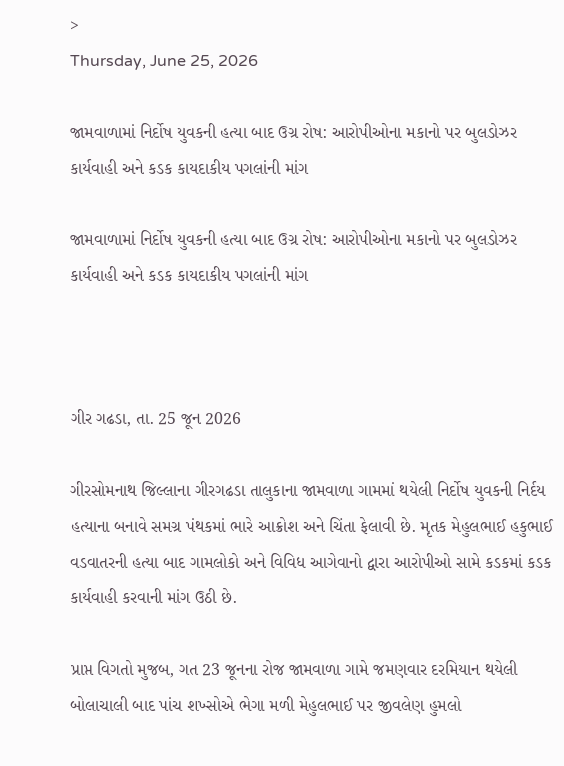>
Thursday, June 25, 2026

જામવાળામાં નિર્દોષ યુવકની હત્યા બાદ ઉગ્ર રોષ: આરોપીઓના મકાનો પર બુલડોઝર કાર્યવાહી અને કડક કાયદાકીય પગલાંની માંગ

જામવાળામાં નિર્દોષ યુવકની હત્યા બાદ ઉગ્ર રોષ: આરોપીઓના મકાનો પર બુલડોઝર કાર્યવાહી અને કડક કાયદાકીય પગલાંની માંગ



ગીર ગઢડા, તા. 25 જૂન 2026

ગીરસોમનાથ જિલ્લાના ગીરગઢડા તાલુકાના જામવાળા ગામમાં થયેલી નિર્દોષ યુવકની નિર્દય હત્યાના બનાવે સમગ્ર પંથકમાં ભારે આક્રોશ અને ચિંતા ફેલાવી છે. મૃતક મેહુલભાઈ હકુભાઈ વડવાતરની હત્યા બાદ ગામલોકો અને વિવિધ આગેવાનો દ્વારા આરોપીઓ સામે કડકમાં કડક કાર્યવાહી કરવાની માંગ ઉઠી છે.

પ્રાપ્ત વિગતો મુજબ, ગત 23 જૂનના રોજ જામવાળા ગામે જમણવાર દરમિયાન થયેલી બોલાચાલી બાદ પાંચ શખ્સોએ ભેગા મળી મેહુલભાઈ પર જીવલેણ હુમલો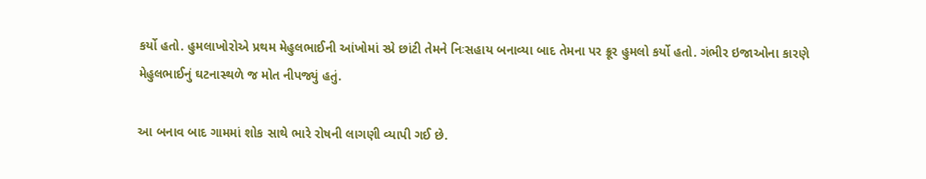કર્યો હતો. હુમલાખોરોએ પ્રથમ મેહુલભાઈની આંખોમાં સ્પ્રે છાંટી તેમને નિઃસહાય બનાવ્યા બાદ તેમના પર ક્રૂર હુમલો કર્યો હતો. ગંભીર ઇજાઓના કારણે મેહુલભાઈનું ઘટનાસ્થળે જ મોત નીપજ્યું હતું.

આ બનાવ બાદ ગામમાં શોક સાથે ભારે રોષની લાગણી વ્યાપી ગઈ છે.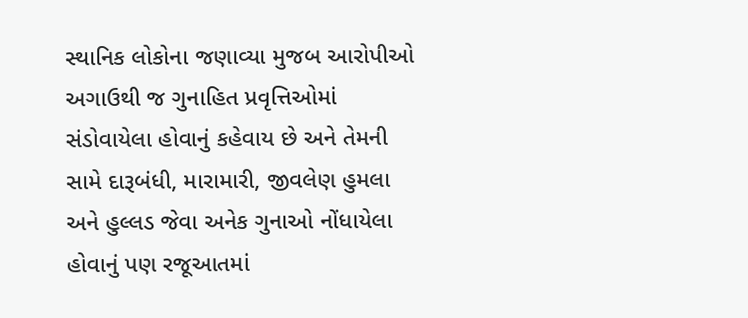સ્થાનિક લોકોના જણાવ્યા મુજબ આરોપીઓ અગાઉથી જ ગુનાહિત પ્રવૃત્તિઓમાં સંડોવાયેલા હોવાનું કહેવાય છે અને તેમની સામે દારૂબંધી, મારામારી, જીવલેણ હુમલા અને હુલ્લડ જેવા અનેક ગુનાઓ નોંધાયેલા હોવાનું પણ રજૂઆતમાં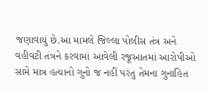જણાવાયું છે.આ મામલે જિલ્લા પોલીસ તંત્ર અને વહીવટી તંત્રને કરવામાં આવેલી રજૂઆતમાં આરોપીઓ સામે માત્ર હત્યાનો ગુનો જ નહીં પરંતુ તેમના ગુનાહિત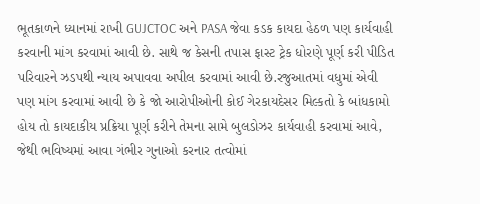ભૂતકાળને ધ્યાનમાં રાખી GUJCTOC અને PASA જેવા કડક કાયદા હેઠળ પણ કાર્યવાહી કરવાની માંગ કરવામાં આવી છે. સાથે જ કેસની તપાસ ફાસ્ટ ટ્રેક ધોરણે પૂર્ણ કરી પીડિત પરિવારને ઝડપથી ન્યાય અપાવવા અપીલ કરવામાં આવી છે.રજુઆતમાં વધુમાં એવી પણ માંગ કરવામાં આવી છે કે જો આરોપીઓની કોઈ ગેરકાયદેસર મિલ્કતો કે બાંધકામો હોય તો કાયદાકીય પ્રક્રિયા પૂર્ણ કરીને તેમના સામે બુલડોઝર કાર્યવાહી કરવામાં આવે, જેથી ભવિષ્યમાં આવા ગંભીર ગુનાઓ કરનાર તત્વોમાં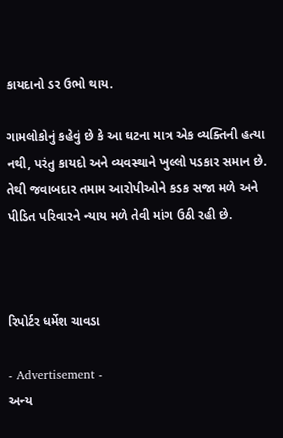કાયદાનો ડર ઉભો થાય.

ગામલોકોનું કહેવું છે કે આ ઘટના માત્ર એક વ્યક્તિની હત્યા નથી, પરંતુ કાયદો અને વ્યવસ્થાને ખુલ્લો પડકાર સમાન છે. તેથી જવાબદાર તમામ આરોપીઓને કડક સજા મળે અને પીડિત પરિવારને ન્યાય મળે તેવી માંગ ઉઠી રહી છે.



રિપોર્ટર ધર્મેશ ચાવડા

- Advertisement -
અન્ય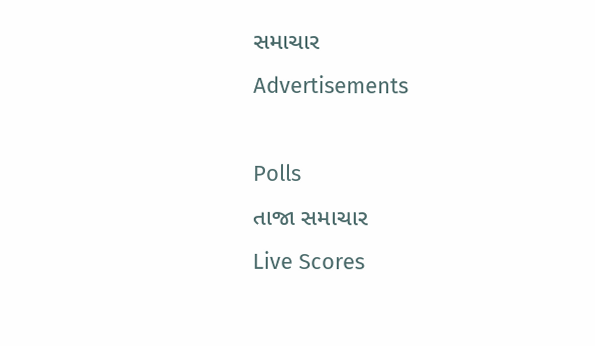સમાચાર
Advertisements

Polls
તાજા સમાચાર
Live Scores